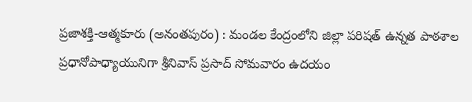ప్రజాశక్తి-ఆత్మకూరు (అనంతపురం) : మండల కేంద్రంలోని జిల్లా పరిషత్ ఉన్నత పాఠశాల ప్రధానోపాధ్యాయునిగా శ్రీనివాస్ ప్రసాద్ సోమవారం ఉదయం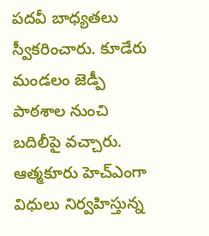పదవీ బాధ్యతలు స్వీకరించారు. కూడేరు మండలం జెడ్పీ పాఠశాల నుంచి బదిలీపై వచ్చారు. ఆత్మకూరు హెచ్ఎంగా విధులు నిర్వహిస్తున్న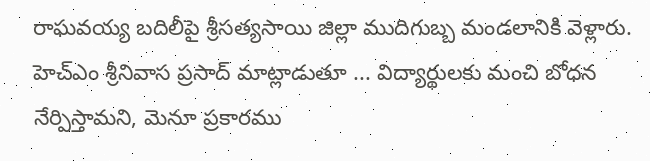రాఘవయ్య బదిలీపై శ్రీసత్యసాయి జిల్లా ముదిగుబ్బ మండలానికి వెళ్లారు. హెచ్ఎం శ్రీనివాస ప్రసాద్ మాట్లాడుతూ ... విద్యార్థులకు మంచి బోధన నేర్పిస్తామని, మెనూ ప్రకారము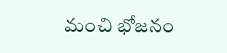మంచి భోజనం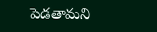పెడతామని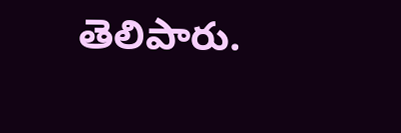తెలిపారు.